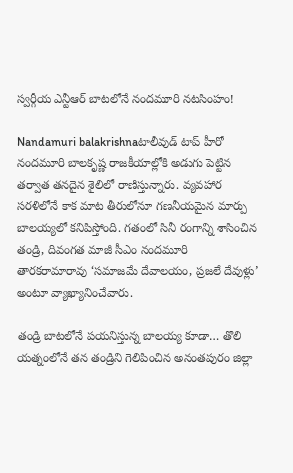స్వర్గీయ ఎన్టీఆర్ బాటలోనే నందమూరి నటసింహం!

Nandamuri balakrishnaటాలీవుడ్ టాప్ హీరో నందమూరి బాలకృష్ణ రాజకీయాల్లోకి అడుగు పెట్టిన తర్వాత తనదైన శైలిలో రాణిస్తున్నారు. వ్యవహార సరళిలోనే కాక మాట తీరులోనూ గణనీయమైన మార్పు బాలయ్యలో కనిపిస్తోంది. గతంలో సినీ రంగాన్ని శాసించిన తండ్రి, దివంగత మాజీ సీఎం నందమూరి తారకరామారావు ‘సమాజమే దేవాలయం, ప్రజలే దేవుళ్లు’ అంటూ వ్యాఖ్యానించేవారు.

తండ్రి బాటలోనే పయనిస్తున్న బాలయ్య కూడా… తొలి యత్నంలోనే తన తండ్రిని గెలిపించిన అనంతపురం జిల్లా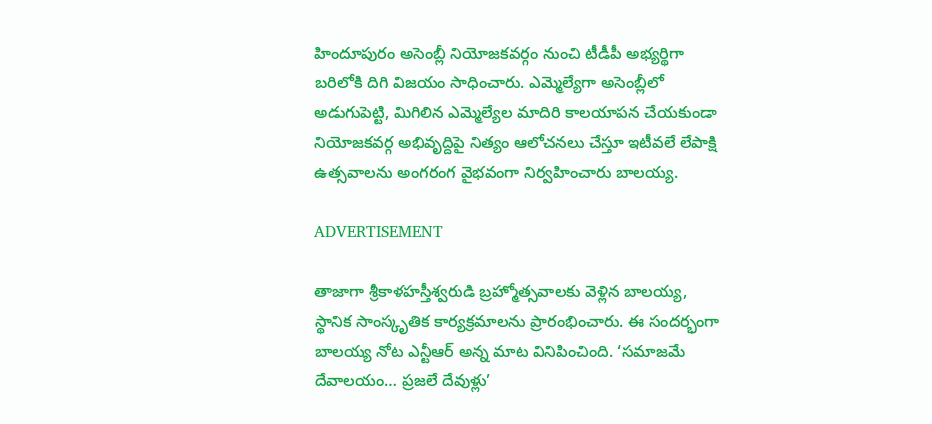హిందూపురం అసెంబ్లీ నియోజకవర్గం నుంచి టీడీపీ అభ్యర్థిగా బరిలోకి దిగి విజయం సాధించారు. ఎమ్మెల్యేగా అసెంబ్లీలో అడుగుపెట్టి, మిగిలిన ఎమ్మెల్యేల మాదిరి కాలయాపన చేయకుండా నియోజకవర్గ అభివృద్దిపై నిత్యం ఆలోచనలు చేస్తూ ఇటీవలే లేపాక్షి ఉత్సవాలను అంగరంగ వైభవంగా నిర్వహించారు బాలయ్య.

ADVERTISEMENT

తాజాగా శ్రీకాళహస్తీశ్వరుడి బ్రహ్మోత్సవాలకు వెళ్లిన బాలయ్య, స్థానిక సాంస్కృతిక కార్యక్రమాలను ప్రారంభించారు. ఈ సందర్భంగా బాలయ్య నోట ఎన్టీఆర్ అన్న మాట వినిపించింది. ‘సమాజమే దేవాలయం… ప్రజలే దేవుళ్లు’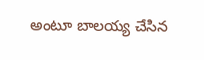అంటూ బాలయ్య చేసిన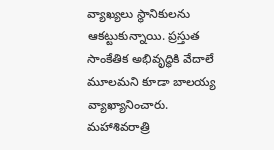వ్యాఖ్యలు స్థానికులను ఆకట్టుకున్నాయి. ప్రస్తుత సాంకేతిక అభివృద్ధికి వేదాలే మూలమని కూడా బాలయ్య వ్యాఖ్యానించారు. మహాశివరాత్రి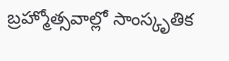బ్రహ్మోత్సవాల్లో సాంస్కృతిక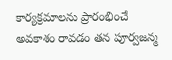కార్యక్రమాలను ప్రారంభించే అవకాశం రావడం తన పూర్వజన్మ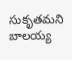సుకృతమని బాలయ్య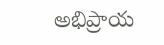అభిప్రాయ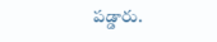పడ్డారు.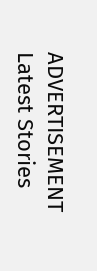ADVERTISEMENT
Latest Stories